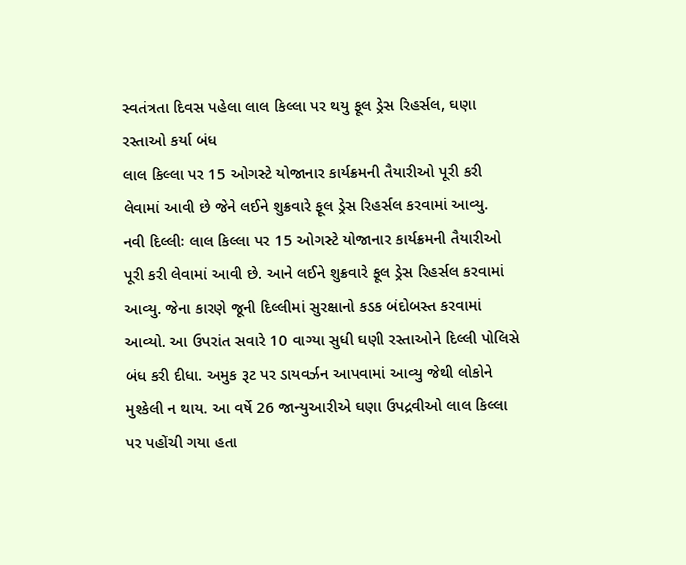સ્વતંત્રતા દિવસ પહેલા લાલ કિલ્લા પર થયુ ફૂલ ડ્રેસ રિહર્સલ, ઘણા રસ્તાઓ કર્યા બંધ
લાલ કિલ્લા પર 15 ઓગસ્ટે યોજાનાર કાર્યક્રમની તૈયારીઓ પૂરી કરી લેવામાં આવી છે જેને લઈને શુક્રવારે ફૂલ ડ્રેસ રિહર્સલ કરવામાં આવ્યુ.
નવી દિલ્લીઃ લાલ કિલ્લા પર 15 ઓગસ્ટે યોજાનાર કાર્યક્રમની તૈયારીઓ પૂરી કરી લેવામાં આવી છે. આને લઈને શુક્રવારે ફૂલ ડ્રેસ રિહર્સલ કરવામાં આવ્યુ. જેના કારણે જૂની દિલ્લીમાં સુરક્ષાનો કડક બંદોબસ્ત કરવામાં આવ્યો. આ ઉપરાંત સવારે 10 વાગ્યા સુધી ઘણી રસ્તાઓને દિલ્લી પોલિસે બંધ કરી દીધા. અમુક રૂટ પર ડાયવર્ઝન આપવામાં આવ્યુ જેથી લોકોને મુશ્કેલી ન થાય. આ વર્ષે 26 જાન્યુઆરીએ ઘણા ઉપદ્રવીઓ લાલ કિલ્લા પર પહોંચી ગયા હતા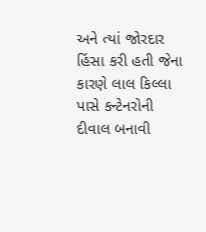અને ત્યાં જોરદાર હિંસા કરી હતી જેના કારણે લાલ કિલ્લા પાસે કન્ટેનરોની દીવાલ બનાવી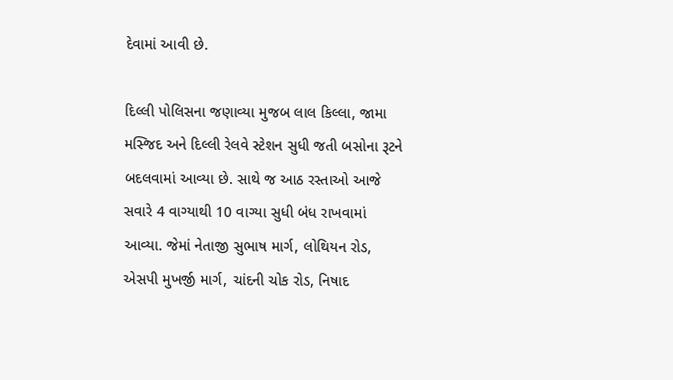દેવામાં આવી છે.

દિલ્લી પોલિસના જણાવ્યા મુજબ લાલ કિલ્લા, જામા મસ્જિદ અને દિલ્લી રેલવે સ્ટેશન સુધી જતી બસોના રૂટને બદલવામાં આવ્યા છે. સાથે જ આઠ રસ્તાઓ આજે સવારે 4 વાગ્યાથી 10 વાગ્યા સુધી બંધ રાખવામાં આવ્યા. જેમાં નેતાજી સુભાષ માર્ગ, લોથિયન રોડ, એસપી મુખર્જી માર્ગ, ચાંદની ચોક રોડ, નિષાદ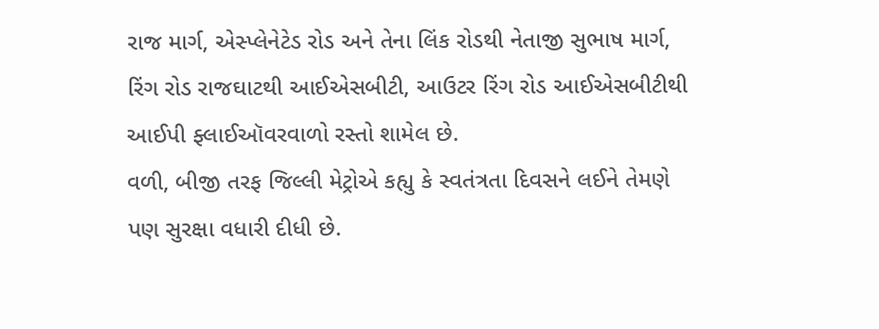રાજ માર્ગ, એસ્પ્લેનેટેડ રોડ અને તેના લિંક રોડથી નેતાજી સુભાષ માર્ગ, રિંગ રોડ રાજઘાટથી આઈએસબીટી, આઉટર રિંગ રોડ આઈએસબીટીથી આઈપી ફ્લાઈઑવરવાળો રસ્તો શામેલ છે.
વળી, બીજી તરફ જિલ્લી મેટ્રોએ કહ્યુ કે સ્વતંત્રતા દિવસને લઈને તેમણે પણ સુરક્ષા વધારી દીધી છે.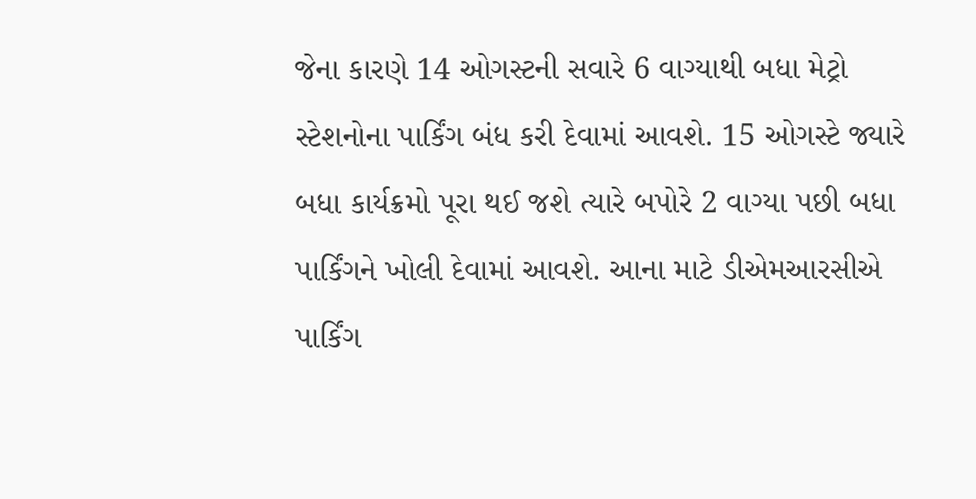જેના કારણે 14 ઓગસ્ટની સવારે 6 વાગ્યાથી બધા મેટ્રો સ્ટેશનોના પાર્કિંગ બંધ કરી દેવામાં આવશે. 15 ઓગસ્ટે જ્યારે બધા કાર્યક્રમો પૂરા થઈ જશે ત્યારે બપોરે 2 વાગ્યા પછી બધા પાર્કિંગને ખોલી દેવામાં આવશે. આના માટે ડીએમઆરસીએ પાર્કિંગ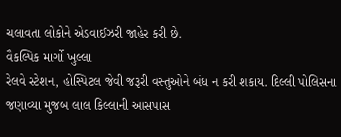ચલાવતા લોકોને એડવાઈઝરી જાહેર કરી છે.
વૈકલ્પિક માર્ગો ખુલ્લા
રેલવે સ્ટેશન, હોસ્પિટલ જેવી જરૂરી વસ્તુઓને બંધ ન કરી શકાય. દિલ્લી પોલિસના જણાવ્યા મુજબ લાલ કિલ્લાની આસપાસ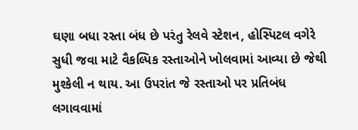ઘણા બધા રસ્તા બંધ છે પરંતુ રેલવે સ્ટેશન, હોસ્પિટલ વગેરે સુધી જવા માટે વૈકલ્પિક રસ્તાઓને ખોલવામાં આવ્યા છે જેથી મુશ્કેલી ન થાય. આ ઉપરાંત જે રસ્તાઓ પર પ્રતિબંધ લગાવવામાં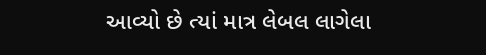આવ્યો છે ત્યાં માત્ર લેબલ લાગેલા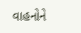વાહનોને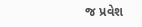જ પ્રવેશ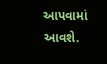આપવામાં આવશે.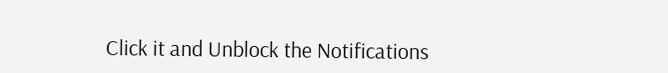Click it and Unblock the Notifications